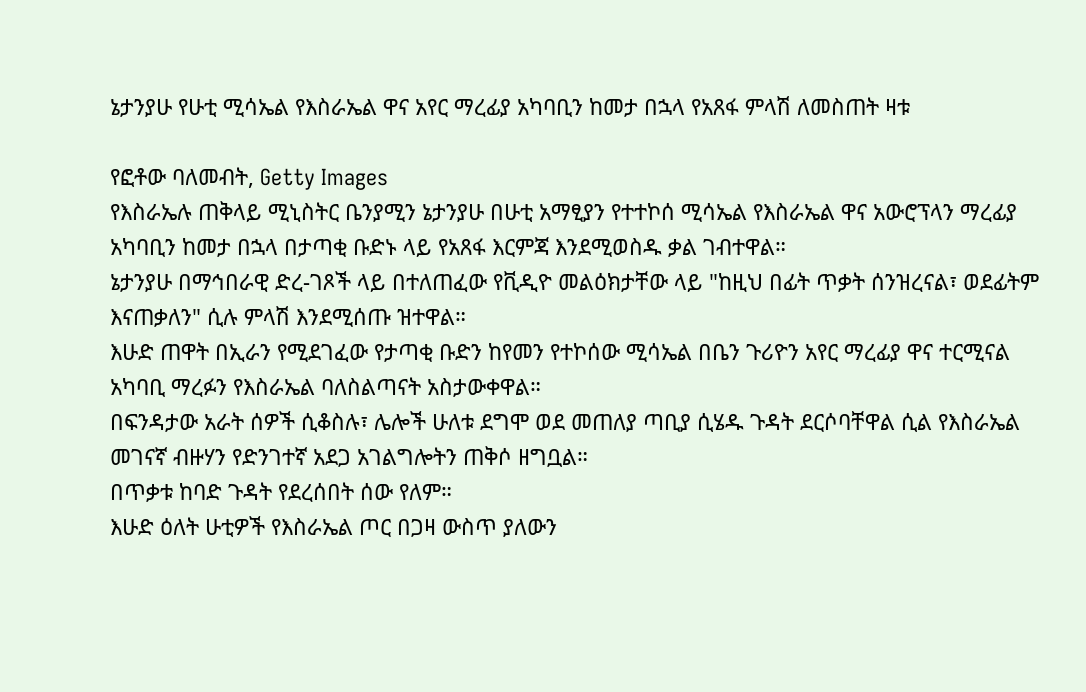ኔታንያሁ የሁቲ ሚሳኤል የእስራኤል ዋና አየር ማረፊያ አካባቢን ከመታ በኋላ የአጸፋ ምላሽ ለመስጠት ዛቱ

የፎቶው ባለመብት, Getty Images
የእስራኤሉ ጠቅላይ ሚኒስትር ቤንያሚን ኔታንያሁ በሁቲ አማፂያን የተተኮሰ ሚሳኤል የእስራኤል ዋና አውሮፕላን ማረፊያ አካባቢን ከመታ በኋላ በታጣቂ ቡድኑ ላይ የአጸፋ እርምጃ እንደሚወስዱ ቃል ገብተዋል።
ኔታንያሁ በማኅበራዊ ድረ-ገጾች ላይ በተለጠፈው የቪዲዮ መልዕክታቸው ላይ "ከዚህ በፊት ጥቃት ሰንዝረናል፣ ወደፊትም እናጠቃለን" ሲሉ ምላሽ እንደሚሰጡ ዝተዋል።
እሁድ ጠዋት በኢራን የሚደገፈው የታጣቂ ቡድን ከየመን የተኮሰው ሚሳኤል በቤን ጉሪዮን አየር ማረፊያ ዋና ተርሚናል አካባቢ ማረፉን የእስራኤል ባለስልጣናት አስታውቀዋል።
በፍንዳታው አራት ሰዎች ሲቆስሉ፣ ሌሎች ሁለቱ ደግሞ ወደ መጠለያ ጣቢያ ሲሄዱ ጉዳት ደርሶባቸዋል ሲል የእስራኤል መገናኛ ብዙሃን የድንገተኛ አደጋ አገልግሎትን ጠቅሶ ዘግቧል።
በጥቃቱ ከባድ ጉዳት የደረሰበት ሰው የለም።
እሁድ ዕለት ሁቲዎች የእስራኤል ጦር በጋዛ ውስጥ ያለውን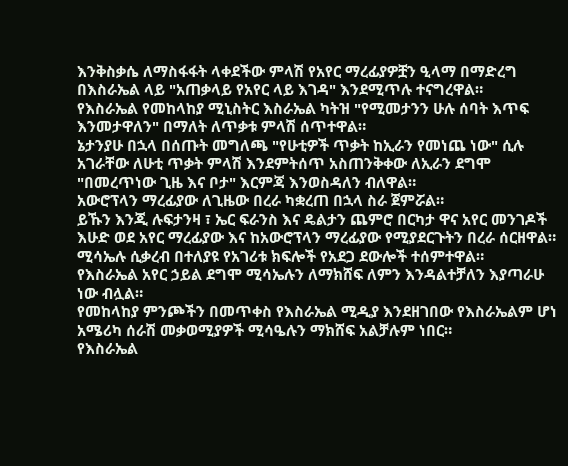እንቅስቃሴ ለማስፋፋት ላቀደችው ምላሽ የአየር ማረፊያዎቿን ዒላማ በማድረግ በእስራኤል ላይ "አጠቃላይ የአየር ላይ እገዳ" እንደሚጥሉ ተናግረዋል።
የእስራኤል የመከላከያ ሚኒስትር እስራኤል ካትዝ "የሚመታንን ሁሉ ሰባት እጥፍ እንመታዋለን" በማለት ለጥቃቱ ምላሽ ሰጥተዋል።
ኔታንያሁ በኋላ በሰጡት መግለጫ "የሁቲዎች ጥቃት ከኢራን የመነጨ ነው" ሲሉ አገራቸው ለሁቲ ጥቃት ምላሽ እንደምትሰጥ አስጠንቅቀው ለኢራን ደግሞ "በመረጥነው ጊዜ እና ቦታ" እርምጃ እንወስዳለን ብለዋል።
አውሮፕላን ማረፊያው ለጊዜው በረራ ካቋረጠ በኋላ ስራ ጀምሯል።
ይኹን እንጂ ሉፍታንዛ ፣ ኤር ፍራንስ እና ዴልታን ጨምሮ በርካታ ዋና አየር መንገዶች እሁድ ወደ አየር ማረፊያው እና ከአውሮፕላን ማረፊያው የሚያደርጉትን በረራ ሰርዘዋል።
ሚሳኤሉ ሲቃረብ በተለያዩ የአገሪቱ ክፍሎች የአደጋ ደውሎች ተሰምተዋል።
የእስራኤል አየር ኃይል ደግሞ ሚሳኤሉን ለማክሸፍ ለምን እንዳልተቻለን እያጣራሁ ነው ብሏል።
የመከላከያ ምንጮችን በመጥቀስ የእስራኤል ሚዲያ እንደዘገበው የእስራኤልም ሆነ አሜሪካ ሰራሽ መቃወሚያዎች ሚሳዔሉን ማክሸፍ አልቻሉም ነበር።
የእስራኤል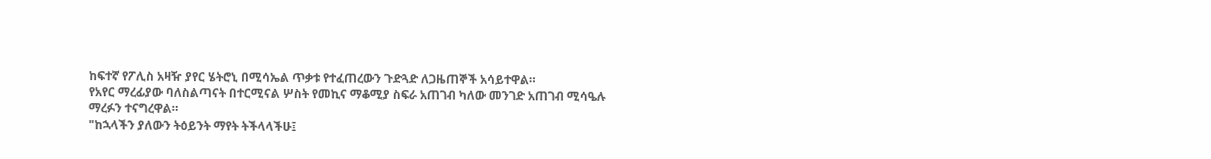ከፍተኛ የፖሊስ አዛዥ ያየር ሄትሮኒ በሚሳኤል ጥቃቱ የተፈጠረውን ጉድጓድ ለጋዜጠኞች አሳይተዋል።
የአየር ማረፊያው ባለስልጣናት በተርሚናል ሦስት የመኪና ማቆሚያ ስፍራ አጠገብ ካለው መንገድ አጠገብ ሚሳዔሉ ማረፉን ተናግረዋል።
"ከኋላችን ያለውን ትዕይንት ማየት ትችላላችሁ፤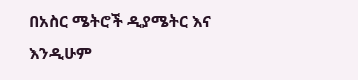በአስር ሜትሮች ዲያሜትር እና እንዲሁም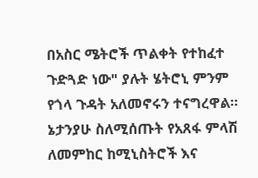በአስር ሜትሮች ጥልቀት የተከፈተ ጉድጓድ ነው" ያሉት ሄትሮኒ ምንም የጎላ ጉዳት አለመኖሩን ተናግረዋል።
ኔታንያሁ ስለሚሰጡት የአጸፋ ምላሽ ለመምከር ከሚኒስትሮች እና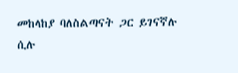መከላከያ ባለስልጣናት ጋር ይገናኛሉ ሲሉ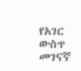የአገር ውስጥ መገናኛ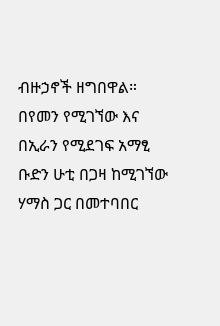ብዙኃኖች ዘግበዋል።
በየመን የሚገኘው እና በኢራን የሚደገፍ አማፂ ቡድን ሁቲ በጋዛ ከሚገኘው ሃማስ ጋር በመተባበር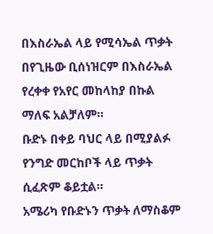በእስራኤል ላይ የሚሳኤል ጥቃት በየጊዜው ቢሰነዝርም በእስራኤል የረቀቀ የአየር መከላከያ በኩል ማለፍ አልቻለም።
ቡድኑ በቀይ ባህር ላይ በሚያልፉ የንግድ መርከቦች ላይ ጥቃት ሲፈጽም ቆይቷል።
አሜሪካ የቡድኑን ጥቃት ለማስቆም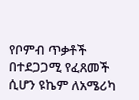የቦምብ ጥቃቶች በተደጋጋሚ የፈጸመች ሲሆን ዩኬም ለአሜሪካ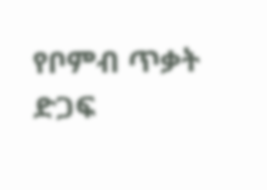የቦምብ ጥቃት ድጋፍ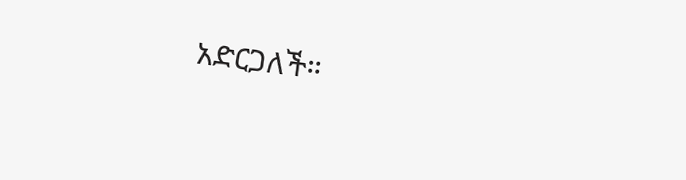አድርጋለች።